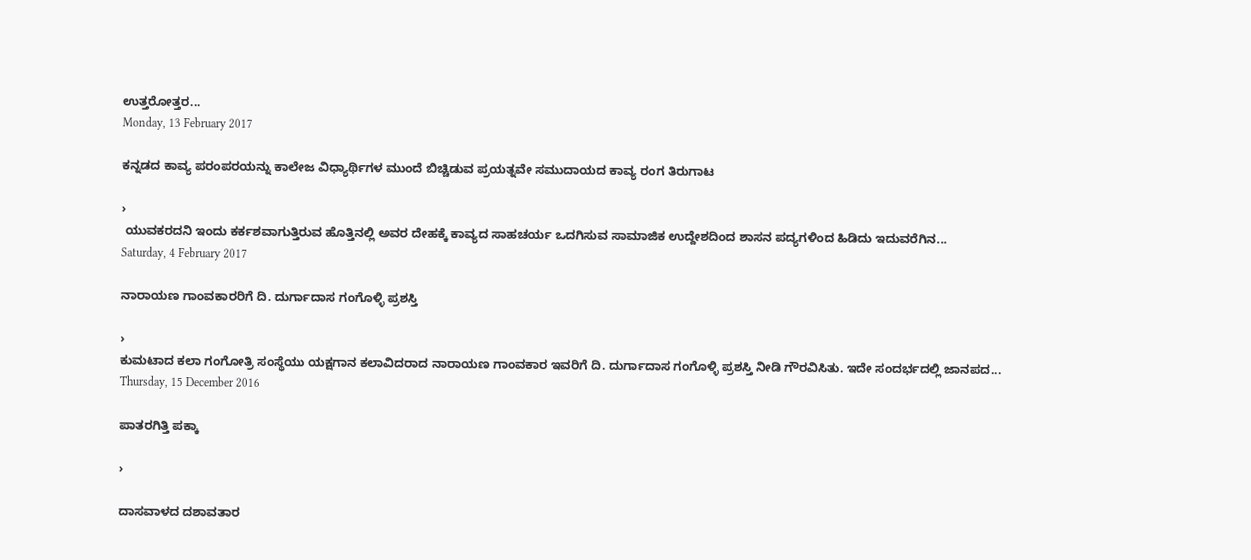ಉತ್ತರೋತ್ತರ...
Monday, 13 February 2017

ಕನ್ನಡದ ಕಾವ್ಯ ಪರಂಪರಯನ್ನು ಕಾಲೇಜ ವಿಧ್ಯಾರ್ಥಿಗಳ ಮುಂದೆ ಬಿಚ್ಚಿಡುವ ಪ್ರಯತ್ನವೇ ಸಮುದಾಯದ ಕಾವ್ಯ ರಂಗ ತಿರುಗಾಟ

›
 ಯುವಕರದನಿ ಇಂದು ಕರ್ಕಶವಾಗುತ್ತಿರುವ ಹೊತ್ತಿನಲ್ಲಿ ಅವರ ದೇಹಕ್ಕೆ ಕಾವ್ಯದ ಸಾಹಚರ್ಯ ಒದಗಿಸುವ ಸಾಮಾಜಿಕ ಉದ್ದೇಶದಿಂದ ಶಾಸನ ಪದ್ಯಗಳಿಂದ ಹಿಡಿದು ಇದುವರೆಗಿನ...
Saturday, 4 February 2017

ನಾರಾಯಣ ಗಾಂವಕಾರರಿಗೆ ದಿ. ದುರ್ಗಾದಾಸ ಗಂಗೊಳ್ಳಿ ಪ್ರಶಸ್ತಿ

›
ಕುಮಟಾದ ಕಲಾ ಗಂಗೋತ್ರಿ ಸಂಸ್ಥೆಯು ಯಕ್ಷಗಾನ ಕಲಾವಿದರಾದ ನಾರಾಯಣ ಗಾಂವಕಾರ ಇವರಿಗೆ ದಿ. ದುರ್ಗಾದಾಸ ಗಂಗೊಳ್ಳಿ ಪ್ರಶಸ್ತಿ ನೀಡಿ ಗೌರವಿಸಿತು. ಇದೇ ಸಂದರ್ಭದಲ್ಲಿ ಜಾನಪದ...
Thursday, 15 December 2016

ಪಾತರಗಿತ್ತಿ ಪಕ್ಕಾ

›

ದಾಸವಾಳದ ದಶಾವತಾರ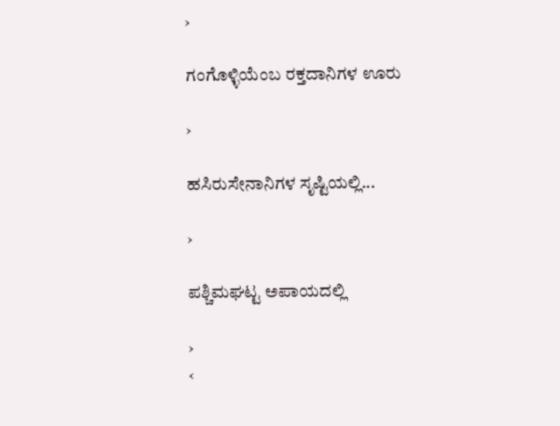›

ಗಂಗೊಳ್ಳಿಯೆಂಬ ರಕ್ತದಾನಿಗಳ ಊರು

›

ಹಸಿರುಸೇನಾನಿಗಳ ಸೃಷ್ಟಿಯಲ್ಲಿ...

›

ಪಶ್ಚಿಮಘಟ್ಟ ಅಪಾಯದಲ್ಲಿ

›
‹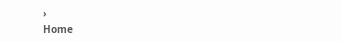›
Home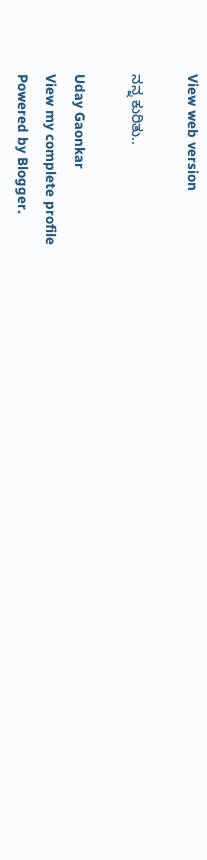View web version

ನನ್ನ ಕುರಿತು..

Uday Gaonkar
View my complete profile
Powered by Blogger.